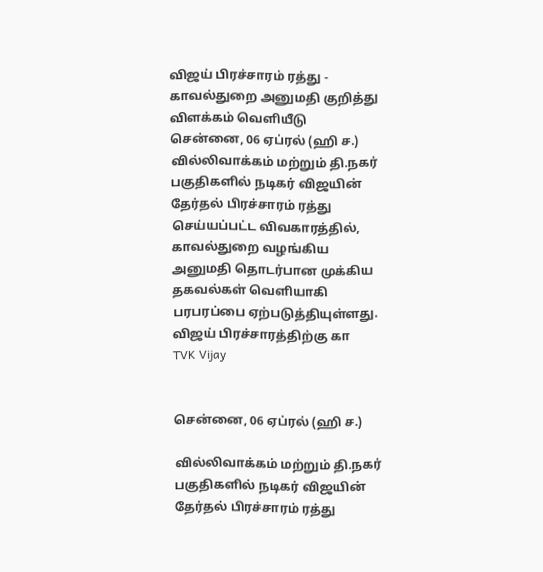விஜய் பிரச்சாரம் ரத்து - காவல்துறை அனுமதி குறித்து விளக்கம் வெளியீடு
சென்னை, 06 ஏப்ரல் (ஹி ச.) வில்லிவாக்கம் மற்றும் தி.நகர் பகுதிகளில் நடிகர் விஜயின் தேர்தல் பிரச்சாரம் ரத்து செய்யப்பட்ட விவகாரத்தில், காவல்துறை வழங்கிய அனுமதி தொடர்பான முக்கிய தகவல்கள் வெளியாகி பரபரப்பை ஏற்படுத்தியுள்ளது. விஜய் பிரச்சாரத்திற்கு கா
TVK Vijay


சென்னை, 06 ஏப்ரல் (ஹி ச.)

வில்லிவாக்கம் மற்றும் தி.நகர் பகுதிகளில் நடிகர் விஜயின் தேர்தல் பிரச்சாரம் ரத்து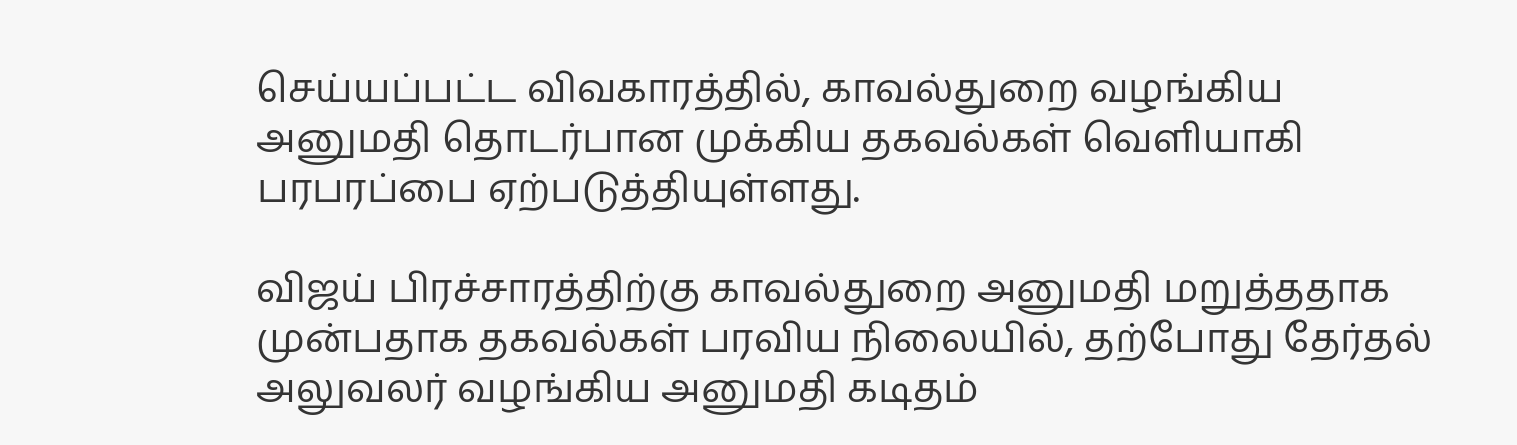செய்யப்பட்ட விவகாரத்தில், காவல்துறை வழங்கிய அனுமதி தொடர்பான முக்கிய தகவல்கள் வெளியாகி பரபரப்பை ஏற்படுத்தியுள்ளது.

விஜய் பிரச்சாரத்திற்கு காவல்துறை அனுமதி மறுத்ததாக முன்பதாக தகவல்கள் பரவிய நிலையில், தற்போது தேர்தல் அலுவலர் வழங்கிய அனுமதி கடிதம்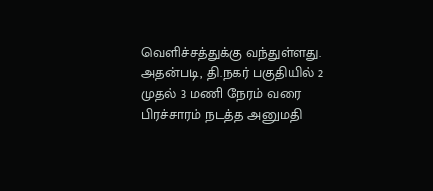வெளிச்சத்துக்கு வந்துள்ளது. அதன்படி, தி.நகர் பகுதியில் 2 முதல் 3 மணி நேரம் வரை பிரச்சாரம் நடத்த அனுமதி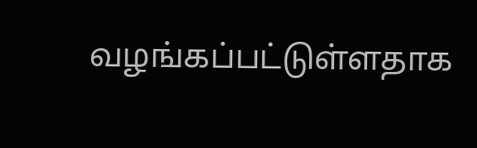வழங்கப்பட்டுள்ளதாக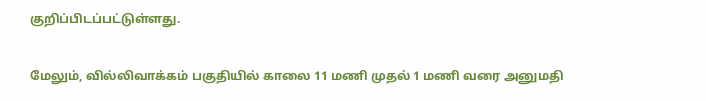குறிப்பிடப்பட்டுள்ளது.

மேலும், வில்லிவாக்கம் பகுதியில் காலை 11 மணி முதல் 1 மணி வரை அனுமதி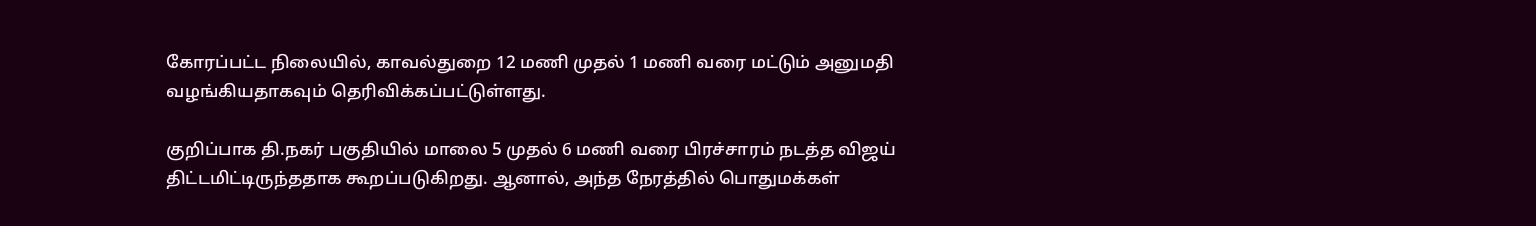கோரப்பட்ட நிலையில், காவல்துறை 12 மணி முதல் 1 மணி வரை மட்டும் அனுமதி வழங்கியதாகவும் தெரிவிக்கப்பட்டுள்ளது.

குறிப்பாக தி.நகர் பகுதியில் மாலை 5 முதல் 6 மணி வரை பிரச்சாரம் நடத்த விஜய் திட்டமிட்டிருந்ததாக கூறப்படுகிறது. ஆனால், அந்த நேரத்தில் பொதுமக்கள்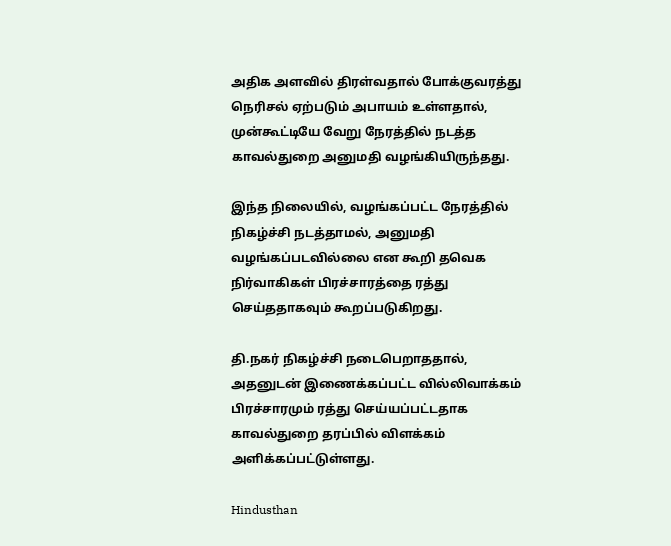அதிக அளவில் திரள்வதால் போக்குவரத்து நெரிசல் ஏற்படும் அபாயம் உள்ளதால், முன்கூட்டியே வேறு நேரத்தில் நடத்த காவல்துறை அனுமதி வழங்கியிருந்தது.

இந்த நிலையில், வழங்கப்பட்ட நேரத்தில் நிகழ்ச்சி நடத்தாமல், அனுமதி வழங்கப்படவில்லை என கூறி தவெக நிர்வாகிகள் பிரச்சாரத்தை ரத்து செய்ததாகவும் கூறப்படுகிறது.

தி.நகர் நிகழ்ச்சி நடைபெறாததால், அதனுடன் இணைக்கப்பட்ட வில்லிவாக்கம் பிரச்சாரமும் ரத்து செய்யப்பட்டதாக காவல்துறை தரப்பில் விளக்கம் அளிக்கப்பட்டுள்ளது.

Hindusthan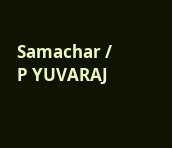Samachar / P YUVARAJ